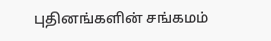புதினங்களின் சங்கமம்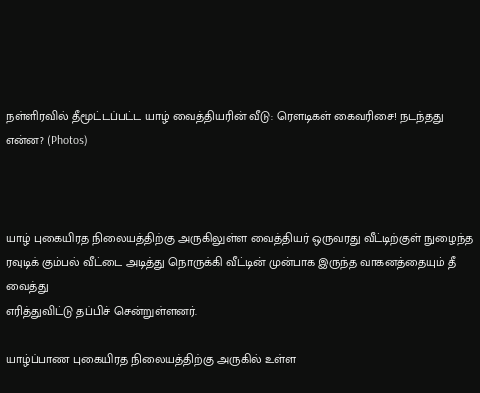நள்ளிரவில் தீமூட்டப்பட்ட யாழ் வைத்தியரின் வீடு: ரௌடிகள் கைவரிசை! நடந்தது என்ன? (Photos)



யாழ் புகையிரத நிலையத்திற்கு அருகிலுள்ள வைத்தியர் ஒருவரது வீட்டிற்குள் நுழைந்த
ரவுடிக் கும்பல் வீட்டை அடித்து நொருக்கி வீட்டின் முன்பாக இருந்த வாகனத்தையும் தீ வைத்து
எரித்துவிட்டு தப்பிச் சென்றுள்ளனர்.

யாழ்ப்பாண புகையிரத நிலையத்திற்கு அருகில் உள்ள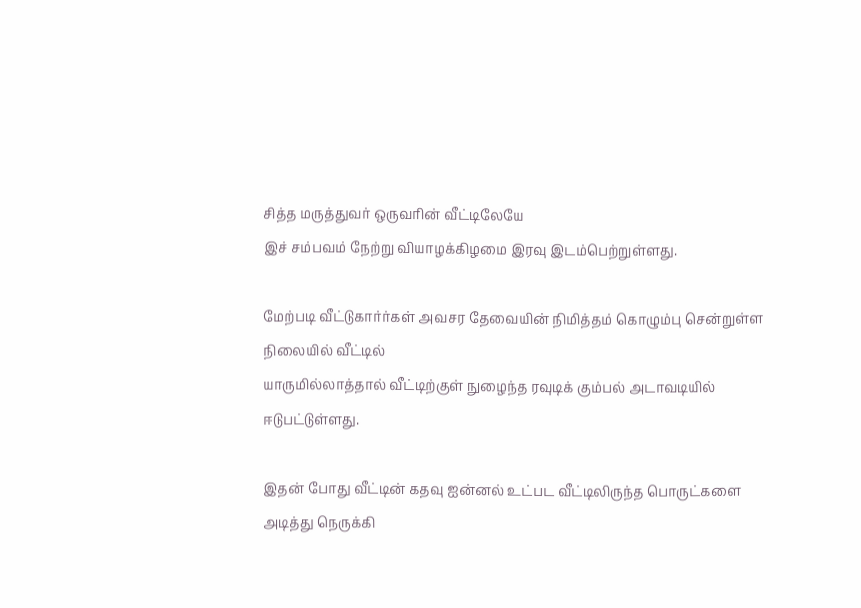சித்த மருத்துவர் ஒருவரின் வீட்டிலேயே
இச் சம்பவம் நேற்று வியாழக்கிழமை இரவு இடம்பெற்றுள்ளது.

மேற்படி வீட்டுகார்ர்கள் அவசர தேவையின் நிமித்தம் கொழும்பு சென்றுள்ள நிலையில் வீட்டில்
யாருமில்லாத்தால் வீட்டிற்குள் நுழைந்த ரவுடிக் கும்பல் அடாவடியில் ஈடுபட்டுள்ளது.

இதன் போது வீட்டின் கதவு ஐன்னல் உட்பட வீட்டிலிருந்த பொருட்களை அடித்து நெருக்கி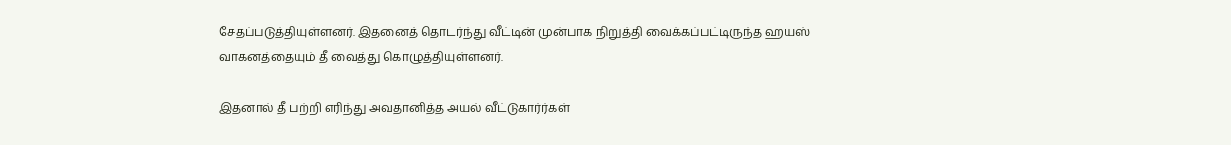சேதப்படுத்தியுள்ளனர். இதனைத் தொடர்ந்து வீட்டின் முன்பாக நிறுத்தி வைக்கப்பட்டிருந்த ஹயஸ்
வாகனத்தையும் தீ வைத்து கொழுத்தியுள்ளனர்.

இதனால் தீ பற்றி எரிந்து அவதானித்த அயல் வீட்டுகார்ர்கள்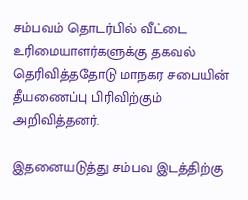சம்பவம் தொடர்பில் வீட்டை
உரிமையாளர்களுக்கு தகவல் தெரிவித்ததோடு மாநகர சபையின் தீயணைப்பு பிரிவிற்கும் அறிவித்தனர்.

இதனையடுத்து சம்பவ இடத்திற்கு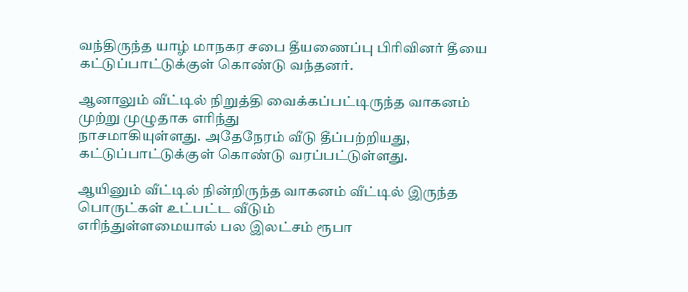வந்திருந்த யாழ் மாநகர சபை தீயணைப்பு பிரிவினர் தீயை
கட்டுப்பாட்டுக்குள் கொண்டு வந்தனர்.

ஆனாலும் வீட்டில் நிறுத்தி வைக்கப்பட்டிருந்த வாகனம் முற்று முழுதாக எரிந்து
நாசமாகியுள்ளது. அதேநேரம் வீடு தீப்பற்றியது, கட்டுப்பாட்டுக்குள் கொண்டு வரப்பட்டுள்ளது.

ஆயினும் வீட்டில் நின்றிருந்த வாகனம் வீட்டில் இருந்த பொருட்கள் உட்பட்ட வீடும்
எரிந்துள்ளமையால் பல இலட்சம் ரூபா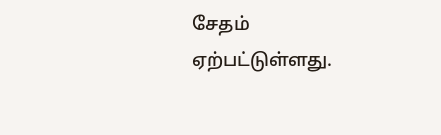சேதம் ஏற்பட்டுள்ளது.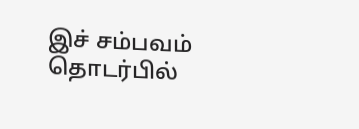இச் சம்பவம் தொடர்பில்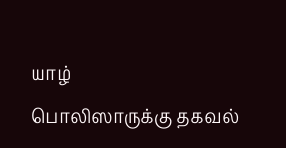யாழ்
பொலிஸாருக்கு தகவல்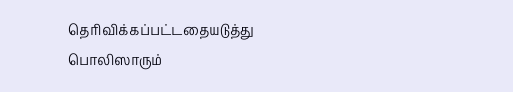தெரிவிக்கப்பட்டதையடுத்து பொலிஸாரும்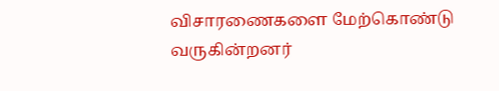விசாரணைகளை மேற்கொண்டு
வருகின்றனர்